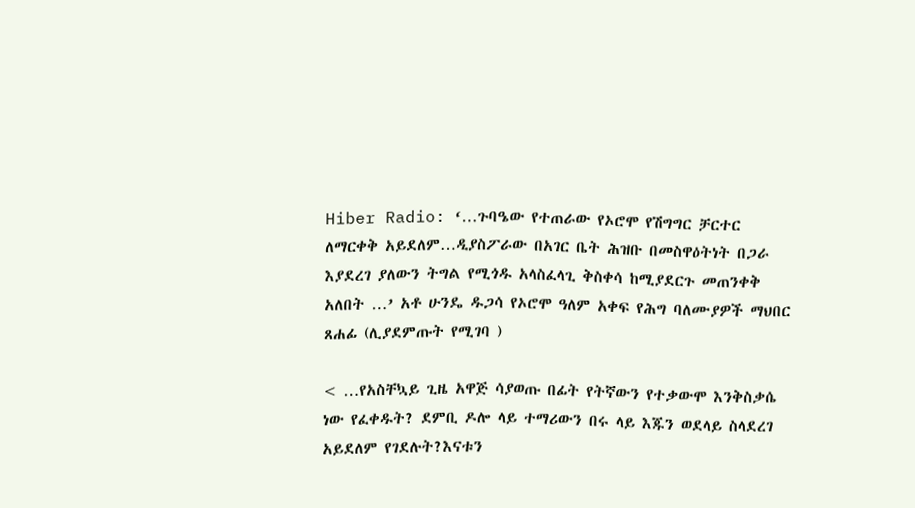Hiber Radio: ‘…ጉባዔው የተጠራው የኦሮሞ የሽግግር ቻርተር ለማርቀቅ አይደለም…ዲያስፖራው በአገር ቤት ሕዝቡ በመስዋዕትነት በጋራ እያደረገ ያለውን ትግል የሚጎዱ አላስፈላጊ ቅስቀሳ ከሚያደርጉ መጠንቀቅ አለበት …’ አቶ ሁንዴ ዱጋሳ የኦሮሞ ዓለም አቀፍ የሕግ ባለሙያዎች ማህበር ጸሐፊ (ሊያደምጡት የሚገባ )

< …የአስቸኳይ ጊዜ አዋጅ ሳያወጡ በፊት የትኛውን የተቃውሞ እንቅስቃሴ ነው የፈቀዱት? ደምቢ ዶሎ ላይ ተማሪውን በሩ ላይ እጁን ወደላይ ስላደረገ አይደለም የገደሉት?እናቱን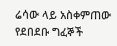ሬሳው ላይ አስቀምጠው የደበደቡ ግፈኞች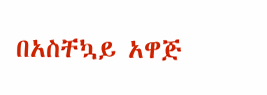በአስቸኳይ አዋጅ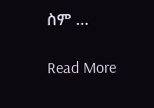ስም …

Read More